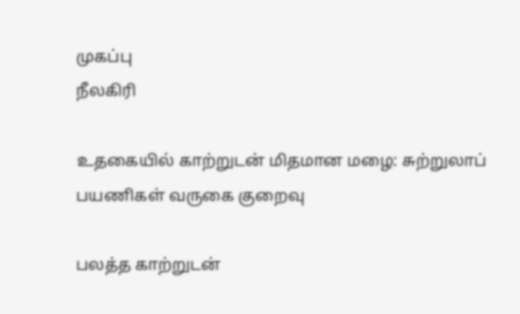முகப்பு
நீலகிரி

உதகையில் காற்றுடன் மிதமான மழை: சுற்றுலாப் பயணிகள் வருகை குறைவு

பலத்த காற்றுடன்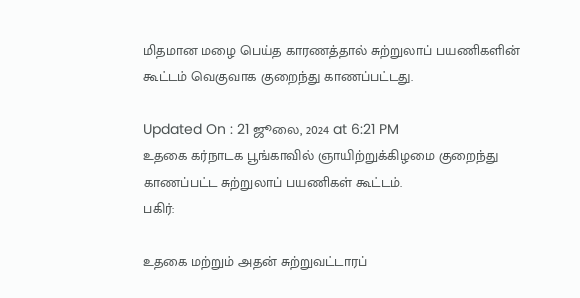மிதமான மழை பெய்த காரணத்தால் சுற்றுலாப் பயணிகளின் கூட்டம் வெகுவாக குறைந்து காணப்பட்டது.

Updated On : 21 ஜூலை, 2024 at 6:21 PM
உதகை கர்நாடக பூங்காவில் ஞாயிற்றுக்கிழமை குறைந்து காணப்பட்ட சுற்றுலாப் பயணிகள் கூட்டம்.
பகிர்:

உதகை மற்றும் அதன் சுற்றுவட்டாரப்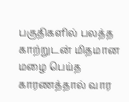பகுதிகளில் பலத்த காற்றுடன் மிதமான மழை பெய்த காரணத்தால் வார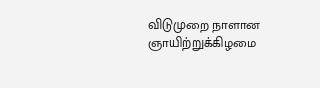விடுமுறை நாளான ஞாயிற்றுக்கிழமை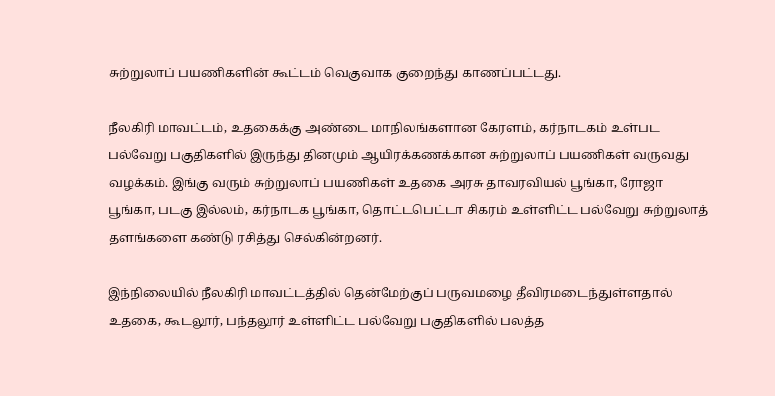சுற்றுலாப் பயணிகளின் கூட்டம் வெகுவாக குறைந்து காணப்பட்டது.

நீலகிரி மாவட்டம், உதகைக்கு அண்டை மாநிலங்களான கேரளம், கர்நாடகம் உள்பட பல்வேறு பகுதிகளில் இருந்து தினமும் ஆயிரக்கணக்கான சுற்றுலாப் பயணிகள் வருவது வழக்கம். இங்கு வரும் சுற்றுலாப் பயணிகள் உதகை அரசு தாவரவியல் பூங்கா, ரோஜா பூங்கா, படகு இல்லம், கர்நாடக பூங்கா, தொட்டபெட்டா சிகரம் உள்ளிட்ட பல்வேறு சுற்றுலாத் தளங்களை கண்டு ரசித்து செல்கின்றனர்.

இந்நிலையில் நீலகிரி மாவட்டத்தில் தென்மேற்குப் பருவமழை தீவிரமடைந்துள்ளதால் உதகை, கூடலூர், பந்தலூர் உள்ளிட்ட பல்வேறு பகுதிகளில் பலத்த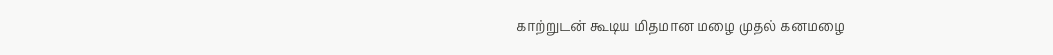காற்றுடன் கூடிய மிதமான மழை முதல் கனமழை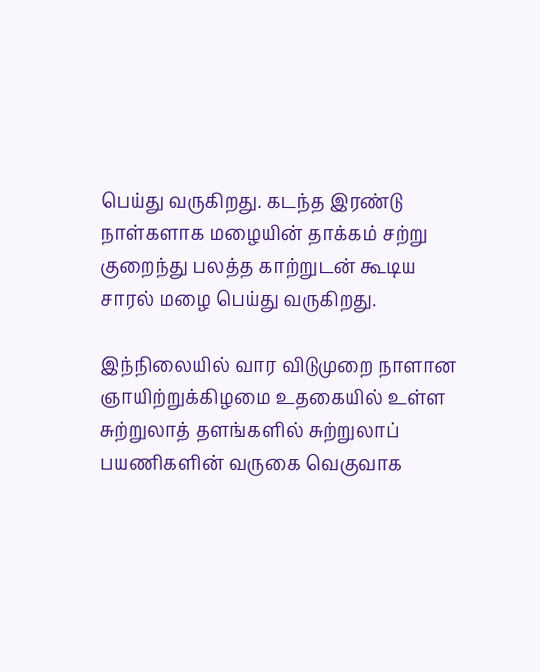பெய்து வருகிறது. கடந்த இரண்டு நாள்களாக மழையின் தாக்கம் சற்று குறைந்து பலத்த காற்றுடன் கூடிய சாரல் மழை பெய்து வருகிறது.

இந்நிலையில் வார விடுமுறை நாளான ஞாயிற்றுக்கிழமை உதகையில் உள்ள சுற்றுலாத் தளங்களில் சுற்றுலாப் பயணிகளின் வருகை வெகுவாக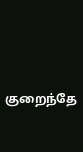குறைந்தே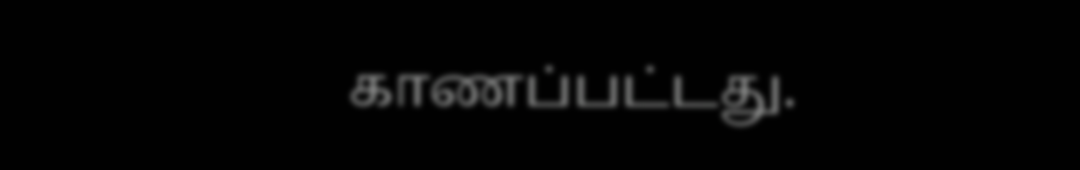காணப்பட்டது.